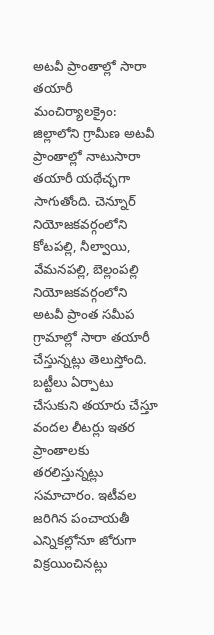అటవీ ప్రాంతాల్లో సారా తయారీ
మంచిర్యాలక్రైం: జిల్లాలోని గ్రామీణ అటవీ ప్రాంతాల్లో నాటుసారా తయారీ యథేచ్ఛగా సాగుతోంది. చెన్నూర్ నియోజకవర్గంలోని కోటపల్లి, నీల్వాయి, వేమనపల్లి, బెల్లంపల్లి నియోజకవర్గంలోని అటవీ ప్రాంత సమీప గ్రామాల్లో సారా తయారీ చేస్తున్నట్లు తెలుస్తోంది. బట్టీలు ఏర్పాటు చేసుకుని తయారు చేస్తూ వందల లీటర్లు ఇతర ప్రాంతాలకు తరలిస్తున్నట్లు సమాచారం. ఇటీవల జరిగిన పంచాయతీ ఎన్నికల్లోనూ జోరుగా విక్రయించినట్లు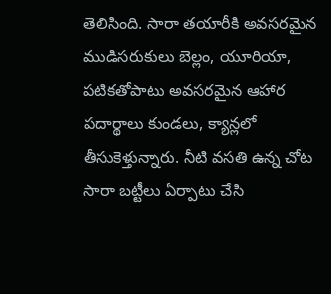తెలిసింది. సారా తయారీకి అవసరమైన ముడిసరుకులు బెల్లం, యూరియా, పటికతోపాటు అవసరమైన ఆహార పదార్థాలు కుండలు, క్యాన్లలో తీసుకెళ్తున్నారు. నీటి వసతి ఉన్న చోట సారా బట్టీలు ఏర్పాటు చేసి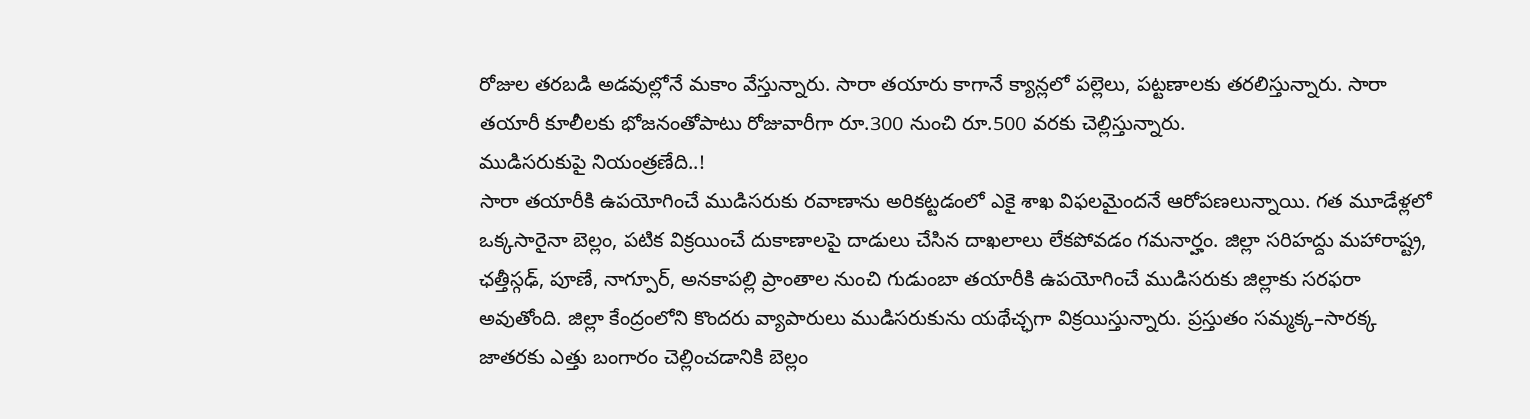రోజుల తరబడి అడవుల్లోనే మకాం వేస్తున్నారు. సారా తయారు కాగానే క్యాన్లలో పల్లెలు, పట్టణాలకు తరలిస్తున్నారు. సారా తయారీ కూలీలకు భోజనంతోపాటు రోజువారీగా రూ.300 నుంచి రూ.500 వరకు చెల్లిస్తున్నారు.
ముడిసరుకుపై నియంత్రణేది..!
సారా తయారీకి ఉపయోగించే ముడిసరుకు రవాణాను అరికట్టడంలో ఎకై శాఖ విఫలమైందనే ఆరోపణలున్నాయి. గత మూడేళ్లలో ఒక్కసారైనా బెల్లం, పటిక విక్రయించే దుకాణాలపై దాడులు చేసిన దాఖలాలు లేకపోవడం గమనార్హం. జిల్లా సరిహద్దు మహారాష్ట్ర, ఛత్తీస్గఢ్, పూణే, నాగ్పూర్, అనకాపల్లి ప్రాంతాల నుంచి గుడుంబా తయారీకి ఉపయోగించే ముడిసరుకు జిల్లాకు సరఫరా అవుతోంది. జిల్లా కేంద్రంలోని కొందరు వ్యాపారులు ముడిసరుకును యథేచ్ఛగా విక్రయిస్తున్నారు. ప్రస్తుతం సమ్మక్క–సారక్క జాతరకు ఎత్తు బంగారం చెల్లించడానికి బెల్లం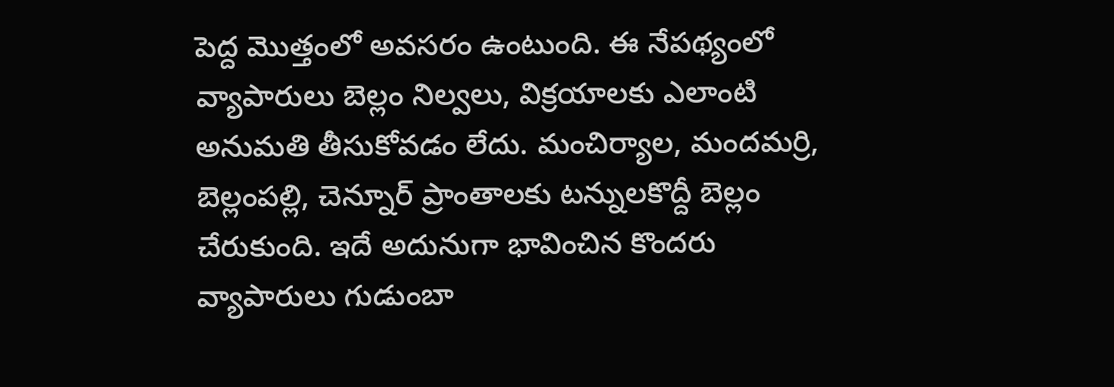పెద్ద మొత్తంలో అవసరం ఉంటుంది. ఈ నేపథ్యంలో వ్యాపారులు బెల్లం నిల్వలు, విక్రయాలకు ఎలాంటి అనుమతి తీసుకోవడం లేదు. మంచిర్యాల, మందమర్రి, బెల్లంపల్లి, చెన్నూర్ ప్రాంతాలకు టన్నులకొద్దీ బెల్లం చేరుకుంది. ఇదే అదునుగా భావించిన కొందరు వ్యాపారులు గుడుంబా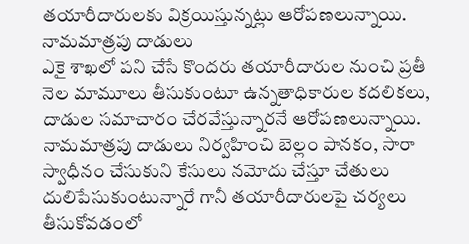తయారీదారులకు విక్రయిస్తున్నట్లు ఆరోపణలున్నాయి.
నామమాత్రపు దాడులు
ఎకై శాఖలో పని చేసే కొందరు తయారీదారుల నుంచి ప్రతీ నెల మామూలు తీసుకుంటూ ఉన్నతాధికారుల కదలికలు, దాడుల సమాచారం చేరవేస్తున్నారనే ఆరోపణలున్నాయి. నామమాత్రపు దాడులు నిర్వహించి బెల్లం పానకం, సారా స్వాధీనం చేసుకుని కేసులు నమోదు చేస్తూ చేతులు దులిపేసుకుంటున్నారే గానీ తయారీదారులపై చర్యలు తీసుకోవడంలో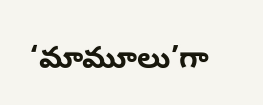‘మామూలు’గా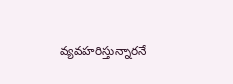వ్యవహరిస్తున్నారనే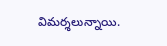విమర్శలున్నాయి.